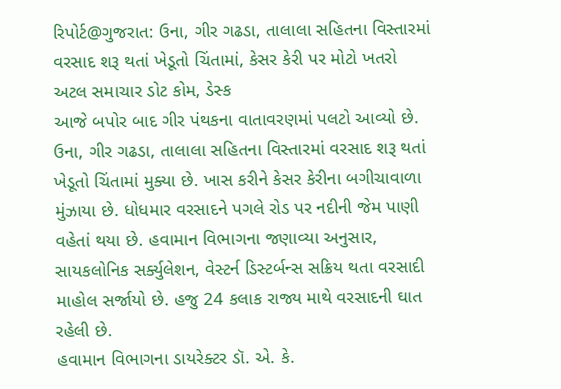રિપોર્ટ@ગુજરાત: ઉના, ગીર ગઢડા, તાલાલા સહિતના વિસ્તારમાં વરસાદ શરૂ થતાં ખેડૂતો ચિંતામાં, કેસર કેરી પર મોટો ખતરો
અટલ સમાચાર ડોટ કોમ, ડેસ્ક
આજે બપોર બાદ ગીર પંથકના વાતાવરણમાં પલટો આવ્યો છે. ઉના, ગીર ગઢડા, તાલાલા સહિતના વિસ્તારમાં વરસાદ શરૂ થતાં ખેડૂતો ચિંતામાં મુક્યા છે. ખાસ કરીને કેસર કેરીના બગીચાવાળા મુંઝાયા છે. ધોધમાર વરસાદને પગલે રોડ પર નદીની જેમ પાણી વહેતાં થયા છે. હવામાન વિભાગના જણાવ્યા અનુસાર, સાયકલોનિક સર્ક્યુલેશન, વેસ્ટર્ન ડિસ્ટર્બન્સ સક્રિય થતા વરસાદી માહોલ સર્જાયો છે. હજુ 24 કલાક રાજ્ય માથે વરસાદની ઘાત રહેલી છે.
હવામાન વિભાગના ડાયરેક્ટર ડૉ. એ. કે.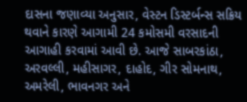દાસના જણાવ્યા અનુસાર, વેસ્ટન ડિસ્ટર્બન્સ સક્રિય થવાને કારણે આગામી 24 કમોસમી વરસાદની આગાહી કરવામાં આવી છે. આજે સાબરકાંઠા, અરવલ્લી, મહીસાગર, દાહોદ, ગીર સોમનાથ, અમરેલી, ભાવનગર અને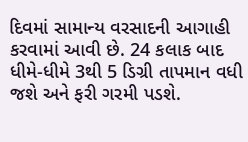દિવમાં સામાન્ય વરસાદની આગાહી કરવામાં આવી છે. 24 કલાક બાદ ધીમે-ધીમે 3થી 5 ડિગ્રી તાપમાન વધી જશે અને ફરી ગરમી પડશે.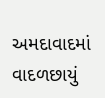અમદાવાદમાં વાદળછાયું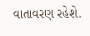વાતાવરણ રહેશે.